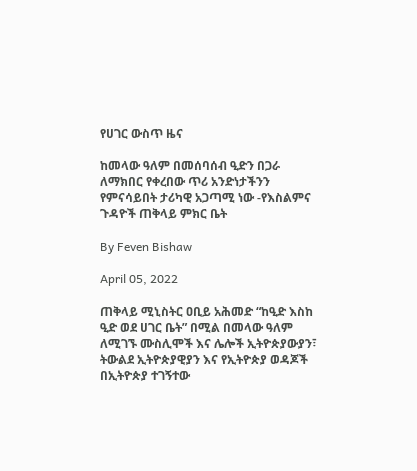የሀገር ውስጥ ዜና

ከመላው ዓለም በመሰባሰብ ዒድን በጋራ ለማክበር የቀረበው ጥሪ አንድነታችንን የምናሳይበት ታሪካዊ አጋጣሚ ነው -የእስልምና ጉዳዮች ጠቅላይ ምክር ቤት

By Feven Bishaw

April 05, 2022

ጠቅላይ ሚኒስትር ዐቢይ አሕመድ “ከዒድ እስከ ዒድ ወደ ሀገር ቤት” በሚል በመላው ዓለም ለሚገኙ ሙስሊሞች እና ሌሎች ኢትዮጵያውያን፣ ትውልደ ኢትዮጵያዊያን እና የኢትዮጵያ ወዳጆች በኢትዮጵያ ተገኝተው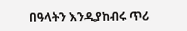በዓላትን እንዲያከብሩ ጥሪ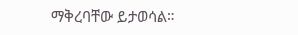ማቅረባቸው ይታወሳል።